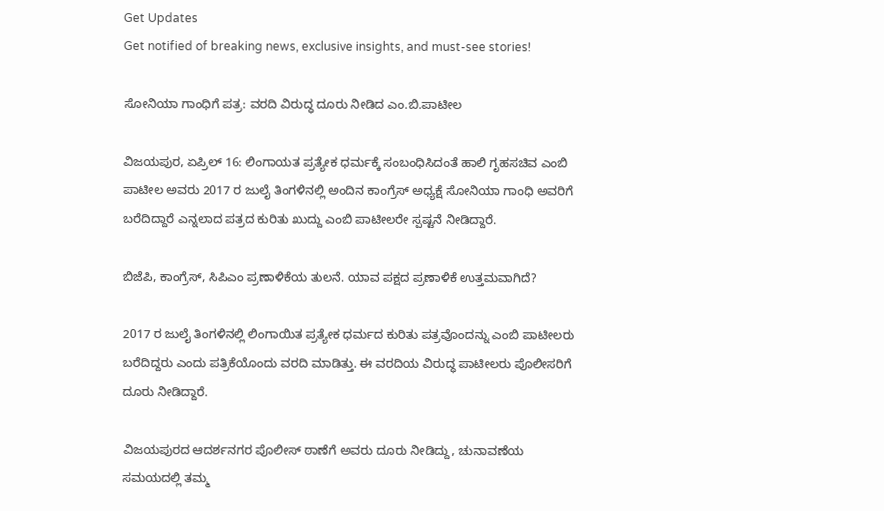Get Updates
Get notified of breaking news, exclusive insights, and must-see stories!

ಸೋನಿಯಾ ಗಾಂಧಿಗೆ ಪತ್ರ: ವರದಿ ವಿರುದ್ಧ ದೂರು ನೀಡಿದ ಎಂ.ಬಿ.ಪಾಟೀಲ

ವಿಜಯಪುರ, ಏಪ್ರಿಲ್ 16: ಲಿಂಗಾಯತ ಪ್ರತ್ಯೇಕ ಧರ್ಮಕ್ಕೆ ಸಂಬಂಧಿಸಿದಂತೆ ಹಾಲಿ ಗೃಹಸಚಿವ ಎಂಬಿ ಪಾಟೀಲ ಅವರು 2017 ರ ಜುಲೈ ತಿಂಗಳಿನಲ್ಲಿ ಅಂದಿನ ಕಾಂಗ್ರೆಸ್ ಅಧ್ಯಕ್ಷೆ ಸೋನಿಯಾ ಗಾಂಧಿ ಅವರಿಗೆ ಬರೆದಿದ್ದಾರೆ ಎನ್ನಲಾದ ಪತ್ರದ ಕುರಿತು ಖುದ್ದು ಎಂಬಿ ಪಾಟೀಲರೇ ಸ್ಪಷ್ಟನೆ ನೀಡಿದ್ದಾರೆ.

ಬಿಜೆಪಿ, ಕಾಂಗ್ರೆಸ್, ಸಿಪಿಎಂ ಪ್ರಣಾಳಿಕೆಯ ತುಲನೆ. ಯಾವ ಪಕ್ಷದ ಪ್ರಣಾಳಿಕೆ ಉತ್ತಮವಾಗಿದೆ?

2017 ರ ಜುಲೈ ತಿಂಗಳಿನಲ್ಲಿ ಲಿಂಗಾಯಿತ ಪ್ರತ್ಯೇಕ ಧರ್ಮದ ಕುರಿತು ಪತ್ರವೊಂದನ್ನು ಎಂಬಿ ಪಾಟೀಲರು ಬರೆದಿದ್ದರು ಎಂದು ಪತ್ರಿಕೆಯೊಂದು ವರದಿ ಮಾಡಿತ್ತು. ಈ ವರದಿಯ ವಿರುದ್ಧ ಪಾಟೀಲರು ಪೊಲೀಸರಿಗೆ ದೂರು ನೀಡಿದ್ದಾರೆ.

ವಿಜಯಪುರದ ಆದರ್ಶನಗರ ಪೊಲೀಸ್ ಠಾಣೆಗೆ ಅವರು ದೂರು ನೀಡಿದ್ದು, ಚುನಾವಣೆಯ ಸಮಯದಲ್ಲಿ ತಮ್ಮ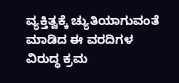ವ್ಯಕ್ತಿತ್ವಕ್ಕೆ ಚ್ಯುತಿಯಾಗುವಂತೆ ಮಾಡಿದ ಈ ವರದಿಗಳ ವಿರುದ್ಧ ಕ್ರಮ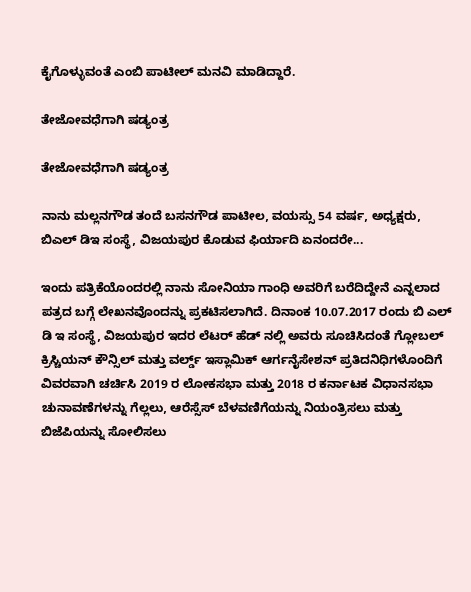ಕೈಗೊಳ್ಳುವಂತೆ ಎಂಬಿ ಪಾಟೀಲ್ ಮನವಿ ಮಾಡಿದ್ದಾರೆ.

ತೇಜೋವಧೆಗಾಗಿ ಷಡ್ಯಂತ್ರ

ತೇಜೋವಧೆಗಾಗಿ ಷಡ್ಯಂತ್ರ

ನಾನು ಮಲ್ಲನಗೌಡ ತಂದೆ ಬಸನಗೌಡ ಪಾಟೀಲ, ವಯಸ್ಸು 54 ವರ್ಷ, ಅಧ್ಯಕ್ಷರು, ಬಿಎಲ್ ಡಿಇ ಸಂಸ್ಥೆ, ವಿಜಯಪುರ ಕೊಡುವ ಫಿರ್ಯಾದಿ ಏನಂದರೇ...

ಇಂದು ಪತ್ರಿಕೆಯೊಂದರಲ್ಲಿ ನಾನು ಸೋನಿಯಾ ಗಾಂಧಿ ಅವರಿಗೆ ಬರೆದಿದ್ದೇನೆ ಎನ್ನಲಾದ ಪತ್ರದ ಬಗ್ಗೆ ಲೇಖನವೊಂದನ್ನು ಪ್ರಕಟಿಸಲಾಗಿದೆ. ದಿನಾಂಕ 10.07.2017 ರಂದು ಬಿ ಎಲ್ ಡಿ ಇ ಸಂಸ್ಥೆ, ವಿಜಯಪುರ ಇದರ ಲೆಟರ್ ಹೆಡ್ ನಲ್ಲಿ ಅವರು ಸೂಚಿಸಿದಂತೆ ಗ್ಲೋಬಲ್ ಕ್ರಿಸ್ಚಿಯನ್ ಕೌನ್ಸಿಲ್ ಮತ್ತು ವರ್ಲ್ಡ್ ಇಸ್ಲಾಮಿಕ್ ಆರ್ಗನೈಸೇಶನ್ ಪ್ರತಿದನಿಧಿಗಳೊಂದಿಗೆ ವಿವರವಾಗಿ ಚರ್ಚಿಸಿ 2019 ರ ಲೋಕಸಭಾ ಮತ್ತು 2018 ರ ಕರ್ನಾಟಕ ವಿಧಾನಸಭಾ ಚುನಾವಣೆಗಳನ್ನು ಗೆಲ್ಲಲು, ಆರೆಸ್ಸೆಸ್ ಬೆಳವಣಿಗೆಯನ್ನು ನಿಯಂತ್ರಿಸಲು ಮತ್ತು ಬಿಜೆಪಿಯನ್ನು ಸೋಲಿಸಲು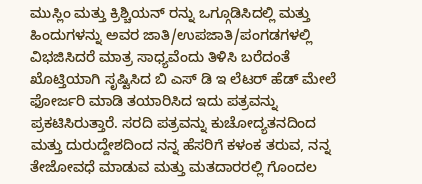ಮುಸ್ಲಿಂ ಮತ್ತು ಕ್ರಿಶ್ಚಿಯನ್ ರನ್ನು ಒಗ್ಗೂಡಿಸಿದಲ್ಲಿ ಮತ್ತು ಹಿಂದುಗಳನ್ನು ಅವರ ಜಾತಿ/ಉಪಜಾತಿ/ಪಂಗಡಗಳಲ್ಲಿ ವಿಭಜಿಸಿದರೆ ಮಾತ್ರ ಸಾಧ್ಯವೆಂದು ತಿಳಿಸಿ ಬರೆದಂತೆ ಖೊಟ್ತಿಯಾಗಿ ಸೃಷ್ಟಿಸಿದ ಬಿ ಎಸ್ ಡಿ ಇ ಲೆಟರ್ ಹೆಡ್ ಮೇಲೆ ಫೋರ್ಜರಿ ಮಾಡಿ ತಯಾರಿಸಿದ ಇದು ಪತ್ರವನ್ನು ಪ್ರಕಟಿಸಿರುತ್ತಾರೆ. ಸರದಿ ಪತ್ರವನ್ನು ಕುಚೋದ್ಯತನದಿಂದ ಮತ್ತು ದುರುದ್ದೇಶದಿಂದ ನನ್ನ ಹೆಸರಿಗೆ ಕಳಂಕ ತರುವ, ನನ್ನ ತೇಜೋವಧೆ ಮಾಡುವ ಮತ್ತು ಮತದಾರರಲ್ಲಿ ಗೊಂದಲ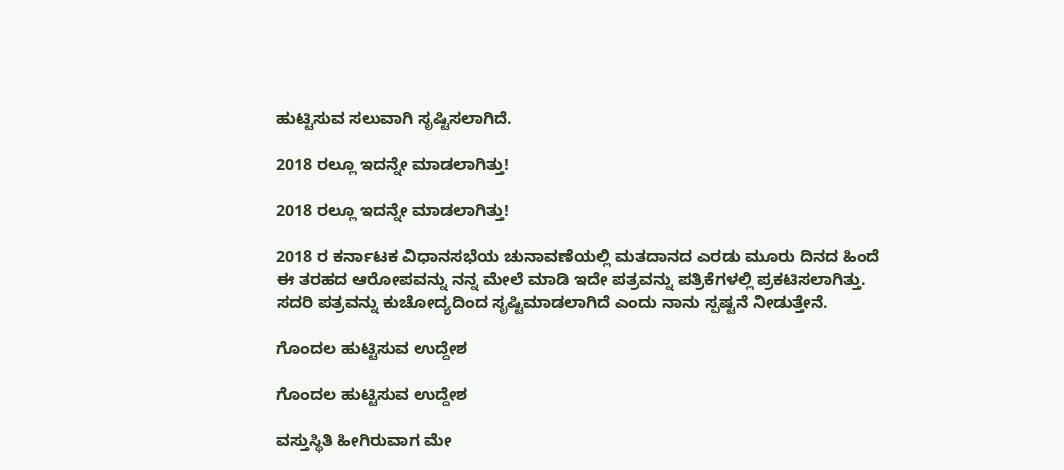ಹುಟ್ಟಿಸುವ ಸಲುವಾಗಿ ಸೃಷ್ಟಿಸಲಾಗಿದೆ.

2018 ರಲ್ಲೂ ಇದನ್ನೇ ಮಾಡಲಾಗಿತ್ತು!

2018 ರಲ್ಲೂ ಇದನ್ನೇ ಮಾಡಲಾಗಿತ್ತು!

2018 ರ ಕರ್ನಾಟಕ ವಿಧಾನಸಭೆಯ ಚುನಾವಣೆಯಲ್ಲಿ ಮತದಾನದ ಎರಡು ಮೂರು ದಿನದ ಹಿಂದೆ ಈ ತರಹದ ಆರೋಪವನ್ನು ನನ್ನ ಮೇಲೆ ಮಾಡಿ ಇದೇ ಪತ್ರವನ್ನು ಪತ್ರಿಕೆಗಳಲ್ಲಿ ಪ್ರಕಟಿಸಲಾಗಿತ್ತು. ಸದರಿ ಪತ್ರವನ್ನು ಕುಚೋದ್ಯದಿಂದ ಸೃಷ್ಟಿಮಾಡಲಾಗಿದೆ ಎಂದು ನಾನು ಸ್ಪಷ್ಟನೆ ನೀಡುತ್ತೇನೆ.

ಗೊಂದಲ ಹುಟ್ಟಿಸುವ ಉದ್ದೇಶ

ಗೊಂದಲ ಹುಟ್ಟಿಸುವ ಉದ್ದೇಶ

ವಸ್ತುಸ್ಥಿತಿ ಹೀಗಿರುವಾಗ ಮೇ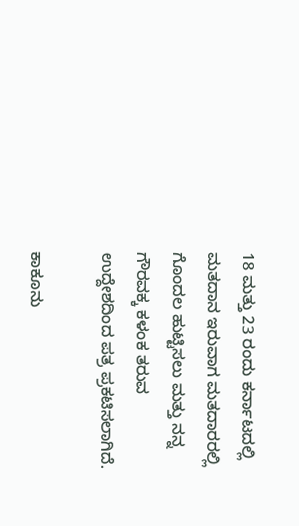18 ಮತ್ತು 23 ರಂದು ಕರ್ನಾಟದಲ್ಲಿ ಮತದಾನ ಇರುವಾಗ ಮತದಾರರಲ್ಲಿ ಗೊಂದಲ ಹುಟ್ಟಿಸಲು ಮತ್ತು ನನ್ನ ಗೌರವಕ್ಕ ಕಳಂಕ ತರುವ ಉದ್ದೇಶದಿಂದ ಪತ್ರ ಪ್ರಕಟಿಸಲಾಗಿದೆ.

ಕಾಕೂನು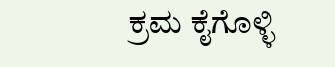ಕ್ರಮ ಕೈಗೊಳ್ಳಿ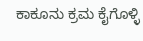ಕಾಕೂನು ಕ್ರಮ ಕೈಗೊಳ್ಳಿ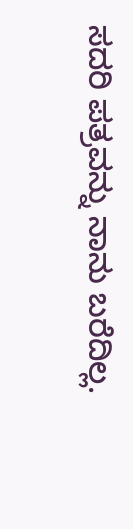ಸದರಿ ಪತ್ರವನ್ನು ನಾನು ಬರೆದಿಲ್ಲ.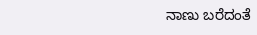ನಾಣು ಬರೆದಂತೆ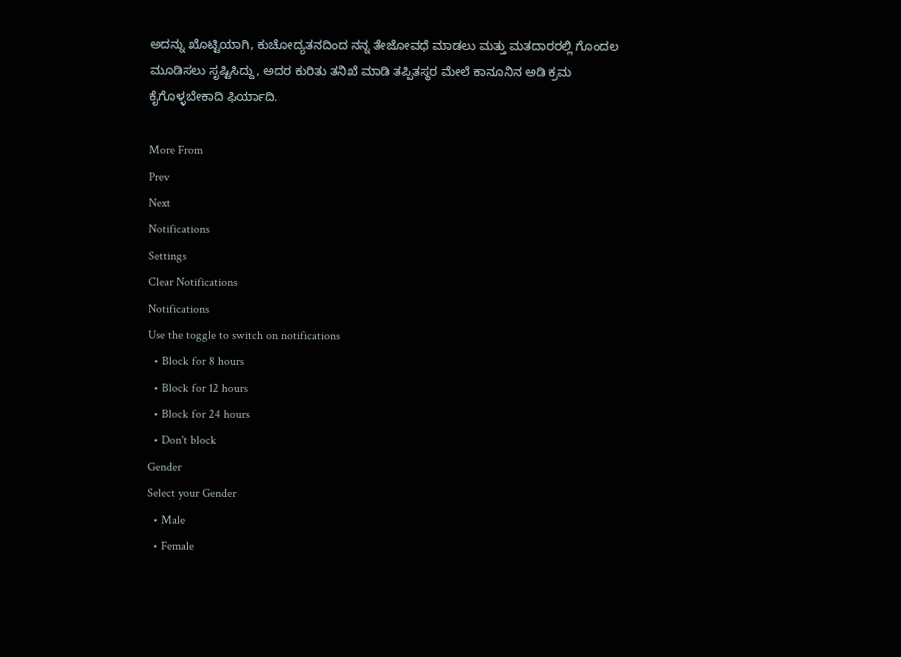ಅದನ್ನು ಖೊಟ್ಟಿಯಾಗಿ, ಕುಚೋದ್ಯತನದಿಂದ ನನ್ನ ತೇಜೋವಧೆ ಮಾಡಲು ಮತ್ತು ಮತದಾರರಲ್ಲಿ ಗೊಂದಲ ಮೂಡಿಸಲು ಸೃಷ್ಟಿಸಿದ್ದು, ಅದರ ಕುರಿತು ತನಿಖೆ ಮಾಡಿ ತಪ್ಪಿತಸ್ಥರ ಮೇಲೆ ಕಾನೂನಿನ ಅಡಿ ಕ್ರಮ ಕೈಗೊಳ್ಳಬೇಕಾದಿ ಫಿರ್ಯಾದಿ.

More From
Prev
Next
Notifications
Settings
Clear Notifications
Notifications
Use the toggle to switch on notifications
  • Block for 8 hours
  • Block for 12 hours
  • Block for 24 hours
  • Don't block
Gender
Select your Gender
  • Male
  • Female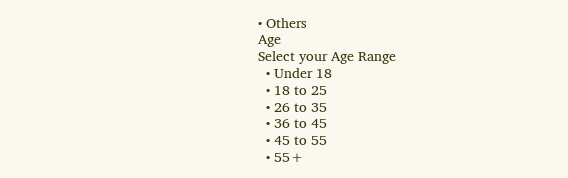• Others
Age
Select your Age Range
  • Under 18
  • 18 to 25
  • 26 to 35
  • 36 to 45
  • 45 to 55
  • 55+